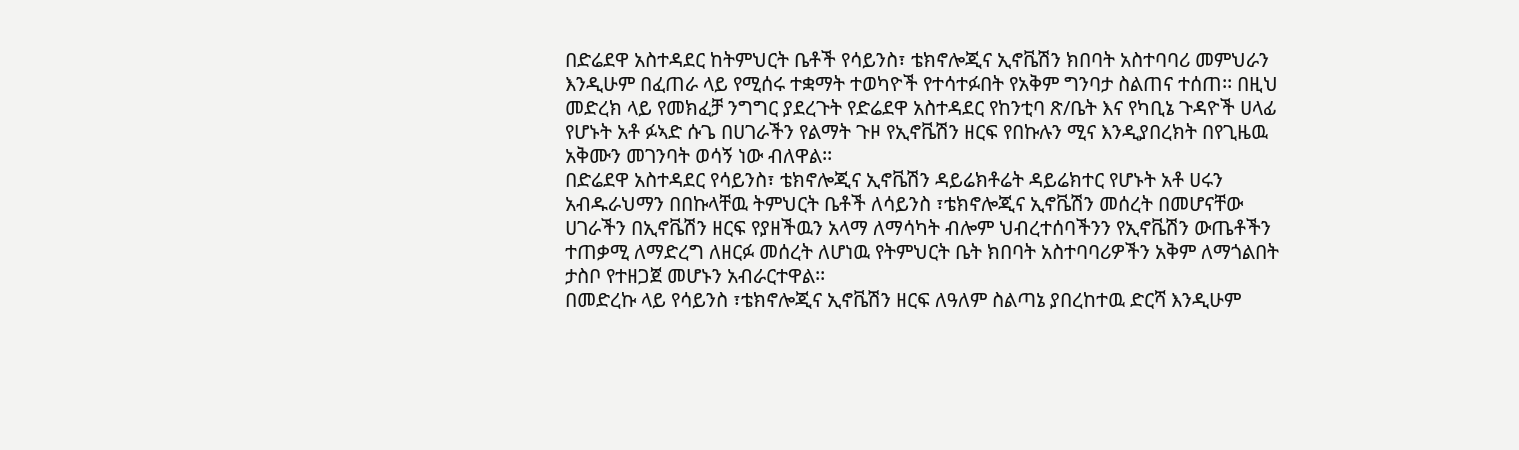በድሬደዋ አስተዳደር ከትምህርት ቤቶች የሳይንስ፣ ቴክኖሎጂና ኢኖቬሽን ክበባት አስተባባሪ መምህራን እንዲሁም በፈጠራ ላይ የሚሰሩ ተቋማት ተወካዮች የተሳተፉበት የአቅም ግንባታ ስልጠና ተሰጠ፡፡ በዚህ መድረክ ላይ የመክፈቻ ንግግር ያደረጉት የድሬደዋ አስተዳደር የከንቲባ ጽ/ቤት እና የካቢኔ ጉዳዮች ሀላፊ የሆኑት አቶ ፉኣድ ሱጌ በሀገራችን የልማት ጉዞ የኢኖቬሽን ዘርፍ የበኩሉን ሚና እንዲያበረክት በየጊዜዉ አቅሙን መገንባት ወሳኝ ነው ብለዋል፡፡
በድሬደዋ አስተዳደር የሳይንስ፣ ቴክኖሎጂና ኢኖቬሽን ዳይሬክቶሬት ዳይሬክተር የሆኑት አቶ ሀሩን አብዱራህማን በበኩላቸዉ ትምህርት ቤቶች ለሳይንስ ፣ቴክኖሎጂና ኢኖቬሽን መሰረት በመሆናቸው ሀገራችን በኢኖቬሽን ዘርፍ የያዘችዉን አላማ ለማሳካት ብሎም ህብረተሰባችንን የኢኖቬሽን ውጤቶችን ተጠቃሚ ለማድረግ ለዘርፉ መሰረት ለሆነዉ የትምህርት ቤት ክበባት አስተባባሪዎችን አቅም ለማጎልበት ታስቦ የተዘጋጀ መሆኑን አብራርተዋል፡፡
በመድረኩ ላይ የሳይንስ ፣ቴክኖሎጂና ኢኖቬሽን ዘርፍ ለዓለም ስልጣኔ ያበረከተዉ ድርሻ እንዲሁም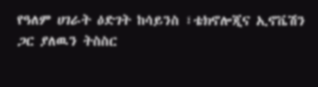የዓለም ሀገራት ዕድገት ከሳይንስ ፣ቴክኖሎጂና ኢኖቬሽን ጋር ያለዉን ትስስር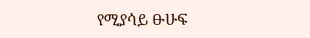የሚያሳይ ፁሁፍ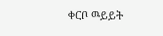ቀርቦ ዉይይት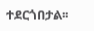ተደርጎበታል፡፡